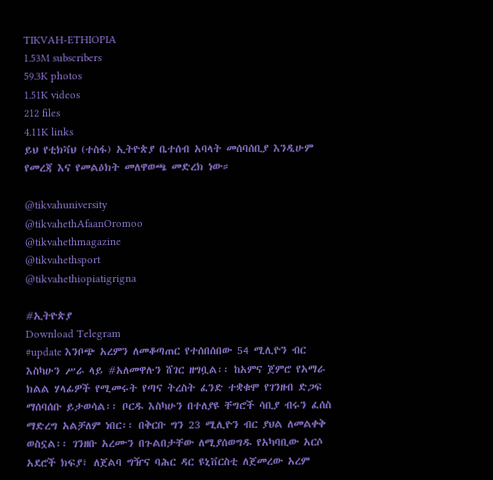TIKVAH-ETHIOPIA
1.53M subscribers
59.3K photos
1.51K videos
212 files
4.11K links
ይህ የቲክቫህ (ተስፋ) ኢትዮጵያ ቤተሰብ አባላት መሰባሰቢያ እንዲሁም የመረጃ እና የመልዕክት መለዋወጫ መድረክ ነው።

@tikvahuniversity
@tikvahethAfaanOromoo
@tikvahethmagazine
@tikvahethsport
@tikvahethiopiatigrigna

#ኢትዮጵያ
Download Telegram
#update እንቦጭ አረምን ለመቆጣጠር የተሰበሰበው 54 ሚሊዮን ብር እስካሁን ሥራ ላይ #አለመዋሉን ሸገር ዘግቧል፡፡ ከአምና ጀምሮ የአማራ ክልል ሃላፊዎች የሚመሩት የጣና ትረስት ፈንድ ተቋቁሞ የገንዘብ ድጋፍ ማሰባሰቡ ይታወሳል፡፡ ቦርዱ እስካሁን በተለያዩ ቸግሮች ሳቢያ ብሩን ፈሰስ ማድረግ አልቻለም ነበር፡፡ በቅርቡ ግን 23 ሚሊዮን ብር ያህል ለመልቀቅ ወስኗል፡፡ ገንዘቡ አረሙን በጉልበታቸው ለሚያሰወግዱ የአካባቢው አርሶ አደሮች ክፍያ፣ ለጀልባ ግዥና ባሕር ዳር ዩኒቨርስቲ ለጀመረው አረም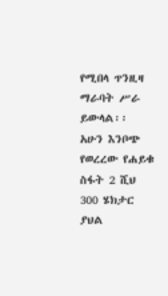የሚበላ ጥንዚዛ ማራባት ሥራ ይውላል፡፡ አሁን እንቦጭ የወረረው የሐይቁ ስፋት 2 ሺህ 300 ሄክታር ያህል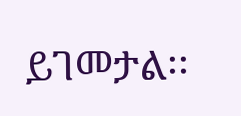ይገመታል፡፡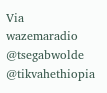Via wazemaradio
@tsegabwolde @tikvahethiopia